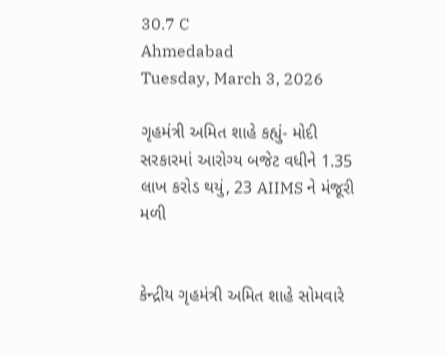30.7 C
Ahmedabad
Tuesday, March 3, 2026

ગૃહમંત્રી અમિત શાહે કહ્યું- મોદી સરકારમાં આરોગ્ય બજેટ વધીને 1.35 લાખ કરોડ થયું, 23 AIIMS ને મંજૂરી મળી


કેન્દ્રીય ગૃહમંત્રી અમિત શાહે સોમવારે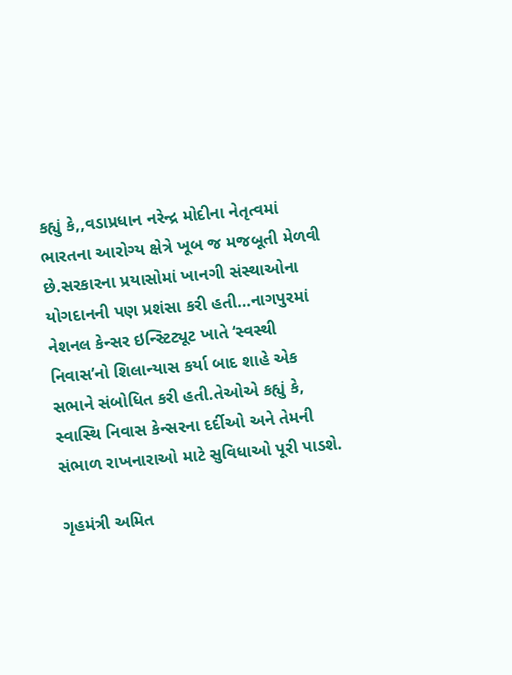કહ્યું કે,,વડાપ્રધાન નરેન્દ્ર મોદીના નેતૃત્વમાં ભારતના આરોગ્ય ક્ષેત્રે ખૂબ જ મજબૂતી મેળવી છે.સરકારના પ્રયાસોમાં ખાનગી સંસ્થાઓના યોગદાનની પણ પ્રશંસા કરી હતી…નાગપુરમાં નેશનલ કેન્સર ઇન્સ્ટિટ્યૂટ ખાતે ‘સ્વસ્થી નિવાસ’નો શિલાન્યાસ કર્યા બાદ શાહે એક સભાને સંબોધિત કરી હતી.તેઓએ કહ્યું કે, સ્વાસ્થિ નિવાસ કેન્સરના દર્દીઓ અને તેમની સંભાળ રાખનારાઓ માટે સુવિધાઓ પૂરી પાડશે.

ગૃહમંત્રી અમિત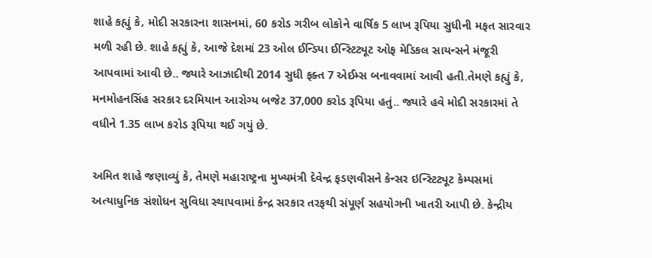શાહે કહ્યું કે, મોદી સરકારના શાસનમાં, 60 કરોડ ગરીબ લોકોને વાર્ષિક 5 લાખ રૂપિયા સુધીની મફત સારવાર મળી રહી છે. શાહે કહ્યું કે, આજે દેશમાં 23 ઓલ ઈન્ડિયા ઈન્સ્ટિટ્યૂટ ઓફ મેડિકલ સાયન્સને મંજૂરી આપવામાં આવી છે.. જ્યારે આઝાદીથી 2014 સુધી ફક્ત 7 એઈમ્સ બનાવવામાં આવી હતી.તેમણે કહ્યું કે, મનમોહનસિંહ સરકાર દરમિયાન આરોગ્ય બજેટ 37,000 કરોડ રૂપિયા હતું.. જ્યારે હવે મોદી સરકારમાં તે વધીને 1.35 લાખ કરોડ રૂપિયા થઈ ગયું છે.

અમિત શાહે જણાવ્યું કે, તેમણે મહારાષ્ટ્રના મુખ્યમંત્રી દેવેન્દ્ર ફડણવીસને કેન્સર ઇન્સ્ટિટ્યૂટ કેમ્પસમાં અત્યાધુનિક સંશોધન સુવિધા સ્થાપવામાં કેન્દ્ર સરકાર તરફથી સંપૂર્ણ સહયોગની ખાતરી આપી છે. કેન્દ્રીય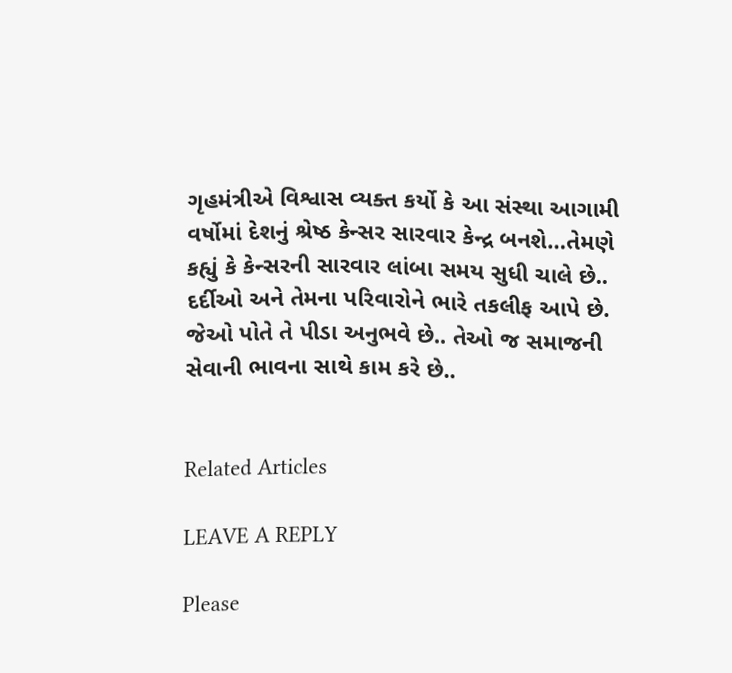ગૃહમંત્રીએ વિશ્વાસ વ્યક્ત કર્યો કે આ સંસ્થા આગામી વર્ષોમાં દેશનું શ્રેષ્ઠ કેન્સર સારવાર કેન્દ્ર બનશે…તેમણે કહ્યું કે કેન્સરની સારવાર લાંબા સમય સુધી ચાલે છે.. દર્દીઓ અને તેમના પરિવારોને ભારે તકલીફ આપે છે. જેઓ પોતે તે પીડા અનુભવે છે.. તેઓ જ સમાજની સેવાની ભાવના સાથે કામ કરે છે..


Related Articles

LEAVE A REPLY

Please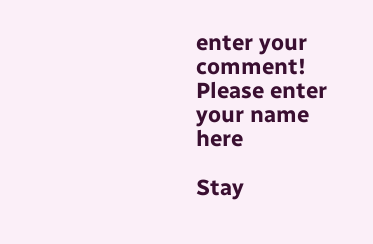enter your comment!
Please enter your name here

Stay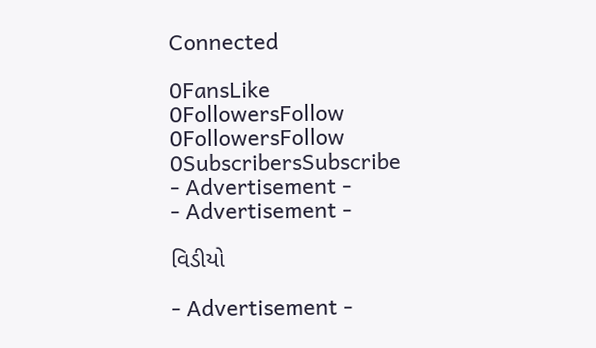Connected

0FansLike
0FollowersFollow
0FollowersFollow
0SubscribersSubscribe
- Advertisement -
- Advertisement -

વિડીયો

- Advertisement -